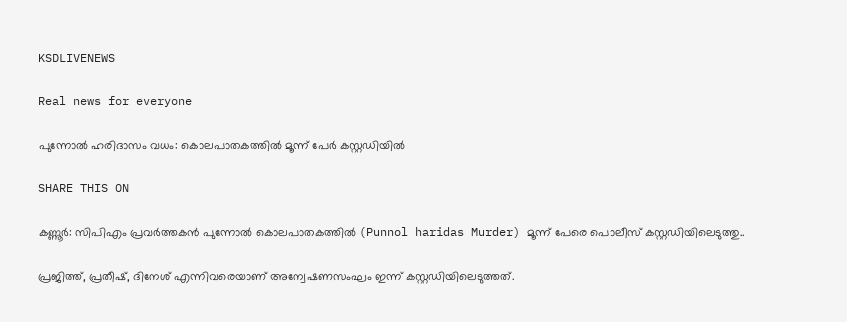KSDLIVENEWS

Real news for everyone

പുന്നോല്‍ ഹരിദാസം വധം: കൊലപാതകത്തില്‍ മൂന്ന് പേര്‍ കസ്റ്റഡിയില്‍

SHARE THIS ON

കണ്ണൂ‍ര്‍: സിപിഎം പ്രവര്‍ത്തകന്‍ പുന്നോല്‍ കൊലപാതകത്തില്‍ (Punnol haridas Murder) മൂന്ന് പേരെ പൊലീസ് കസ്റ്റഡിയിലെടുത്തു..

പ്രജിത്ത്, പ്രതീഷ്, ദിനേശ് എന്നിവരെയാണ് അന്വേഷണസംഘം ഇന്ന് കസ്റ്റഡിയിലെടുത്തത്.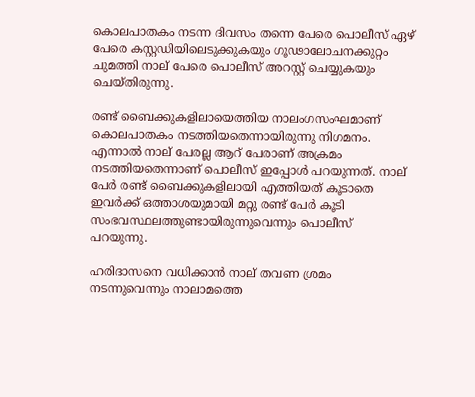കൊലപാതകം നടന്ന ദിവസം തന്നെ പേരെ പൊലീസ് ഏഴ് പേരെ കസ്റ്റഡിയിലെടുക്കുകയും ഗൂഢാലോചനക്കുറ്റം ചുമത്തി നാല് പേരെ പൊലീസ് അറസ്റ്റ് ചെയ്യുകയും ചെയ്തിരുന്നു.

രണ്ട് ബൈക്കുകളിലായെത്തിയ നാലംഗസംഘമാണ് കൊലപാതകം നടത്തിയതെന്നായിരുന്നു നിഗമനം. എന്നാല്‍ നാല് പേരല്ല ആറ് പേരാണ് അക്രമം നടത്തിയതെന്നാണ് പൊലീസ് ഇപ്പോള്‍ പറയുന്നത്. നാല് പേ‍ര്‍ രണ്ട് ബൈക്കുകളിലായി എത്തിയത് കൂടാതെ ഇവ‍ര്‍ക്ക് ഒത്താശയുമായി മറ്റു രണ്ട് പേ‍ര്‍ കൂടി സംഭവസ്ഥലത്തുണ്ടായിരുന്നുവെന്നും പൊലീസ് പറയുന്നു.

ഹരിദാസനെ വധിക്കാന്‍ നാല് തവണ ശ്രമം നടന്നുവെന്നും നാലാമത്തെ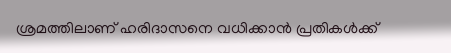ശ്രമത്തിലാണ് ഹരിദാസനെ വധിക്കാന്‍ പ്രതികള്‍ക്ക്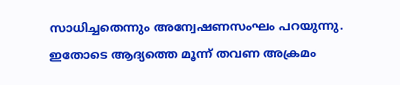സാധിച്ചതെന്നും അന്വേഷണസംഘം പറയുന്നു. ഇതോടെ ആദ്യത്തെ മൂന്ന് തവണ അക്രമം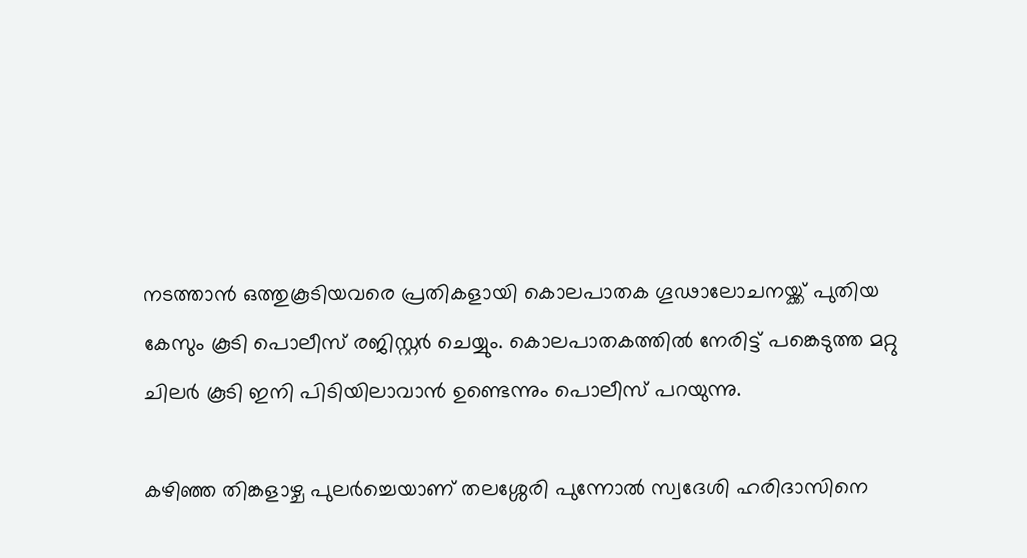നടത്താന്‍ ഒത്തുകൂടിയവരെ പ്രതികളായി കൊലപാതക ഗൂഢാലോചനയ്ക്ക് പുതിയ കേസും കൂടി പൊലീസ് രജിസ്റ്റര്‍ ചെയ്യും. കൊലപാതകത്തില്‍ നേരിട്ട് പങ്കെടുത്ത മറ്റു ചിലര്‍ കൂടി ഇനി പിടിയിലാവാന്‍ ഉണ്ടെന്നും പൊലീസ് പറയുന്നു.

കഴിഞ്ഞ തിങ്കളാഴ്ച പുലര്‍ച്ചെയാണ് തലശ്ശേരി പുന്നോല്‍ സ്വദേശി ഹരിദാസിനെ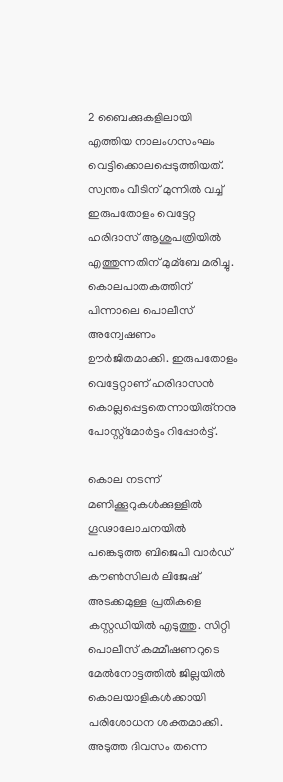2 ബൈക്കുകളിലായി എത്തിയ നാലംഗസംഘം വെട്ടിക്കൊലപ്പെടുത്തിയത്. സ്വന്തം വീടിന് മുന്നില്‍ വച്ച്‌ ഇരുപതോളം വെട്ടേറ്റ ഹരിദാസ് ആശുപത്രിയില്‍ എത്തുന്നതിന് മുമ്ബേ മരിച്ചു. കൊലപാതകത്തിന് പിന്നാലെ പൊലീസ് അന്വേഷണം ഊര്‍ജിതമാക്കി. ഇരുപതോളം വെട്ടേറ്റാണ് ഹരിദാസന്‍ കൊല്ലപ്പെട്ടതെന്നായിരു്നനു പോസ്റ്റ്മോര്‍ട്ടം റിപ്പോര്‍ട്ട്.

കൊല നടന്ന് മണിക്കൂറുകള്‍ക്കുള്ളില്‍ ഗൂഢാലോചനയില്‍ പങ്കെടുത്ത ബിജെപി വാര്‍ഡ് കൗണ്‍സിലര്‍ ലിജേഷ് അടക്കമുള്ള പ്രതികളെ കസ്റ്റഡിയില്‍ എടുത്തു. സിറ്റി പൊലീസ് കമ്മീഷണറുടെ മേല്‍നോട്ടത്തില്‍ ജില്ലയില്‍ കൊലയാളികള്‍ക്കായി പരിശോധന ശക്തമാക്കി. അടുത്ത ദിവസം തന്നെ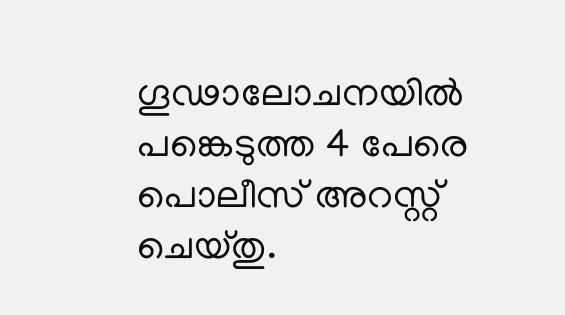ഗൂഢാലോചനയില്‍ പങ്കെടുത്ത 4 പേരെ പൊലീസ് അറസ്റ്റ് ചെയ്തു.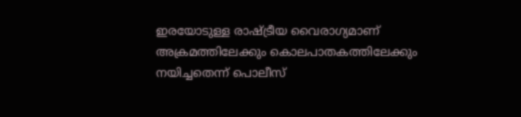ഇരയോടുള്ള രാഷ്ട്രീയ വൈരാഗ്യമാണ് അക്രമത്തിലേക്കും കൊലപാതകത്തിലേക്കും നയിച്ചതെന്ന് പൊലീസ്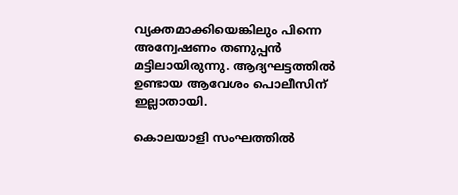വ്യക്തമാക്കിയെങ്കിലും പിന്നെ അന്വേഷണം തണുപ്പന്‍ മട്ടിലായിരുന്നു. ആദ്യഘട്ടത്തില്‍ ഉണ്ടായ ആവേശം പൊലീസിന് ഇല്ലാതായി.

കൊലയാളി സംഘത്തില്‍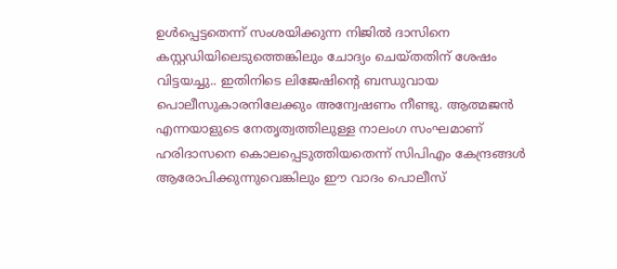ഉള്‍പ്പെട്ടതെന്ന് സംശയിക്കുന്ന നിജില്‍ ദാസിനെ കസ്റ്റഡിയിലെടുത്തെങ്കിലും ചോദ്യം ചെയ്തതിന് ശേഷം വിട്ടയച്ചു.. ഇതിനിടെ ലിജേഷിന്‍റെ ബന്ധുവായ പൊലീസുകാരനിലേക്കും അന്വേഷണം നീണ്ടു. ആത്മജന്‍ എന്നയാളുടെ നേതൃത്വത്തിലുള്ള നാലംഗ സംഘമാണ് ഹരിദാസനെ കൊലപ്പെടുത്തിയതെന്ന് സിപിഎം കേന്ദ്രങ്ങള്‍ ആരോപിക്കുന്നുവെങ്കിലും ഈ വാദം പൊലീസ്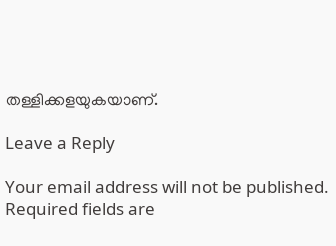തള്ളിക്കളയുകയാണ്.

Leave a Reply

Your email address will not be published. Required fields are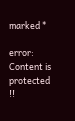marked *

error: Content is protected !!